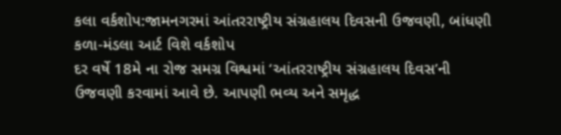કલા વર્કશોપ:જામનગરમાં આંતરરાષ્ટ્રીય સંગ્રહાલય દિવસની ઉજવણી, બાંધણી કળા-મંડલા આર્ટ વિશે વર્કશોપ
દર વર્ષે 18મે ના રોજ સમગ્ર વિશ્વમાં ‘આંતરરાષ્ટ્રીય સંગ્રહાલય દિવસ’ની ઉજવણી કરવામાં આવે છે. આપણી ભવ્ય અને સમૃદ્ધ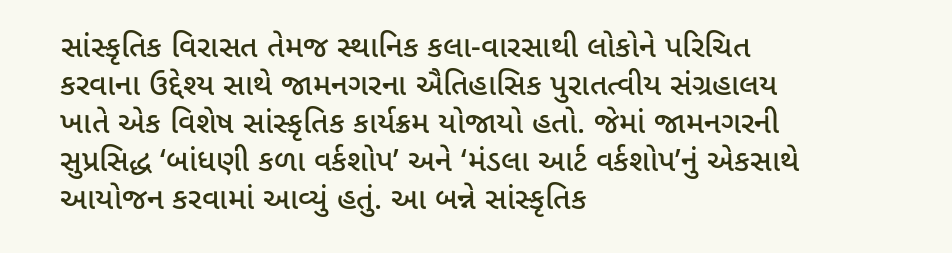સાંસ્કૃતિક વિરાસત તેમજ સ્થાનિક કલા-વારસાથી લોકોને પરિચિત કરવાના ઉદ્દેશ્ય સાથે જામનગરના ઐતિહાસિક પુરાતત્વીય સંગ્રહાલય ખાતે એક વિશેષ સાંસ્કૃતિક કાર્યક્રમ યોજાયો હતો. જેમાં જામનગરની સુપ્રસિદ્ધ ‘બાંધણી કળા વર્કશોપ’ અને ‘મંડલા આર્ટ વર્કશોપ’નું એકસાથે આયોજન કરવામાં આવ્યું હતું. આ બન્ને સાંસ્કૃતિક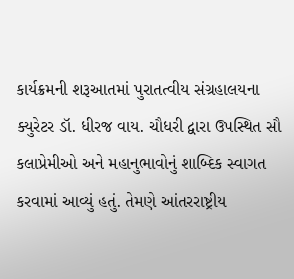કાર્યક્રમની શરૂઆતમાં પુરાતત્વીય સંગ્રહાલયના ક્યુરેટર ડૉ. ધીરજ વાય. ચૌધરી દ્વારા ઉપસ્થિત સૌ કલાપ્રેમીઓ અને મહાનુભાવોનું શાબ્દિક સ્વાગત કરવામાં આવ્યું હતું. તેમણે આંતરરાષ્ટ્રીય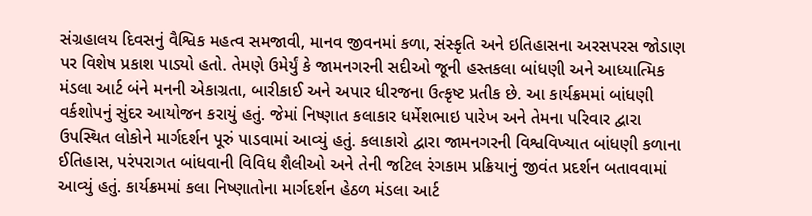સંગ્રહાલય દિવસનું વૈશ્વિક મહત્વ સમજાવી, માનવ જીવનમાં કળા, સંસ્કૃતિ અને ઇતિહાસના અરસપરસ જોડાણ પર વિશેષ પ્રકાશ પાડ્યો હતો. તેમણે ઉમેર્યું કે જામનગરની સદીઓ જૂની હસ્તકલા બાંધણી અને આધ્યાત્મિક મંડલા આર્ટ બંને મનની એકાગ્રતા, બારીકાઈ અને અપાર ધીરજના ઉત્કૃષ્ટ પ્રતીક છે. આ કાર્યક્રમમાં બાંધણી વર્કશોપનું સુંદર આયોજન કરાયું હતું. જેમાં નિષ્ણાત કલાકાર ધર્મેશભાઇ પારેખ અને તેમના પરિવાર દ્વારા ઉપસ્થિત લોકોને માર્ગદર્શન પૂરું પાડવામાં આવ્યું હતું. કલાકારો દ્વારા જામનગરની વિશ્વવિખ્યાત બાંધણી કળાના ઈતિહાસ, પરંપરાગત બાંધવાની વિવિધ શૈલીઓ અને તેની જટિલ રંગકામ પ્રક્રિયાનું જીવંત પ્રદર્શન બતાવવામાં આવ્યું હતું. કાર્યક્રમમાં કલા નિષ્ણાતોના માર્ગદર્શન હેઠળ મંડલા આર્ટ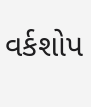વર્કશોપ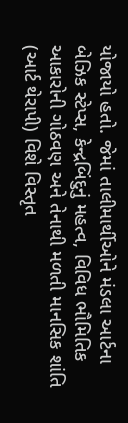યોજાયો હતો. જેમાં તાલીમાર્થીઓને મંડલા આર્ટના બેઝિક સ્ટેપ્સ, કેન્દ્રબિંદુનું મહત્વ, વિવિધ ભૌમિતિક આકારોની ગોઠવણ અને તેનાથી મળતી માનસિક શાંતિ (આર્ટ થેરાપી) વિશે વિસ્તૃત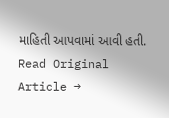માહિતી આપવામાં આવી હતી.
Read Original Article →